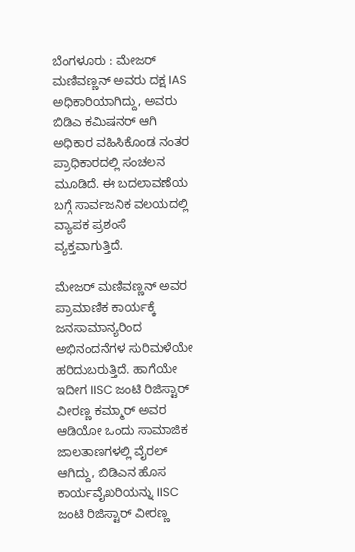ಬೆಂಗಳೂರು : ಮೇಜರ್ ಮಣಿವಣ್ಣನ್ ಅವರು ದಕ್ಷ IAS ಅಧಿಕಾರಿಯಾಗಿದ್ದು, ಅವರು ಬಿಡಿಎ ಕಮಿಷನರ್ ಆಗಿ ಅಧಿಕಾರ ವಹಿಸಿಕೊಂಡ ನಂತರ ಪ್ರಾಧಿಕಾರದಲ್ಲಿ ಸಂಚಲನ ಮೂಡಿದೆ. ಈ ಬದಲಾವಣೆಯ ಬಗ್ಗೆ ಸಾರ್ವಜನಿಕ ವಲಯದಲ್ಲಿ ವ್ಯಾಪಕ ಪ್ರಶಂಸೆ ವ್ಯಕ್ತವಾಗುತ್ತಿದೆ.

ಮೇಜರ್ ಮಣಿವಣ್ಣನ್ ಅವರ ಪ್ರಾಮಾಣಿಕ ಕಾರ್ಯಕ್ಕೆ ಜನಸಾಮಾನ್ಯರಿಂದ ಅಭಿನಂದನೆಗಳ ಸುರಿಮಳೆಯೇ ಹರಿದುಬರುತ್ತಿದೆ. ಹಾಗೆಯೇ ಇದೀಗ IISC ಜಂಟಿ ರಿಜಿಸ್ಟಾರ್ ವೀರಣ್ಣ ಕಮ್ಮಾರ್ ಅವರ ಆಡಿಯೋ ಒಂದು ಸಾಮಾಜಿಕ ಜಾಲತಾಣಗಳಲ್ಲಿ ವೈರಲ್ ಆಗಿದ್ದು, ಬಿಡಿಎನ ಹೊಸ ಕಾರ್ಯವೈಖರಿಯನ್ನು IISC ಜಂಟಿ ರಿಜಿಸ್ಟಾರ್ ವೀರಣ್ಣ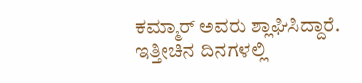ಕಮ್ಮಾರ್ ಅವರು ಶ್ಲಾಘಿಸಿದ್ದಾರೆ.
ಇತ್ತೀಚಿನ ದಿನಗಳಲ್ಲಿ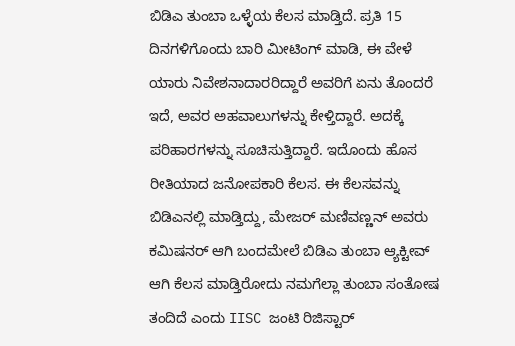ಬಿಡಿಎ ತುಂಬಾ ಒಳ್ಳೆಯ ಕೆಲಸ ಮಾಡ್ತಿದೆ. ಪ್ರತಿ 15 ದಿನಗಳಿಗೊಂದು ಬಾರಿ ಮೀಟಿಂಗ್ ಮಾಡಿ, ಈ ವೇಳೆ ಯಾರು ನಿವೇಶನಾದಾರರಿದ್ದಾರೆ ಅವರಿಗೆ ಏನು ತೊಂದರೆ ಇದೆ, ಅವರ ಅಹವಾಲುಗಳನ್ನು ಕೇಳ್ತಿದ್ದಾರೆ. ಅದಕ್ಕೆ ಪರಿಹಾರಗಳನ್ನು ಸೂಚಿಸುತ್ತಿದ್ದಾರೆ. ಇದೊಂದು ಹೊಸ ರೀತಿಯಾದ ಜನೋಪಕಾರಿ ಕೆಲಸ. ಈ ಕೆಲಸವನ್ನು ಬಿಡಿಎನಲ್ಲಿ ಮಾಡ್ತಿದ್ದು, ಮೇಜರ್ ಮಣಿವಣ್ಣನ್ ಅವರು ಕಮಿಷನರ್ ಆಗಿ ಬಂದಮೇಲೆ ಬಿಡಿಎ ತುಂಬಾ ಆ್ಯಕ್ಟೀವ್ ಆಗಿ ಕೆಲಸ ಮಾಡ್ತಿರೋದು ನಮಗೆಲ್ಲಾ ತುಂಬಾ ಸಂತೋಷ ತಂದಿದೆ ಎಂದು IISC ಜಂಟಿ ರಿಜಿಸ್ಟಾರ್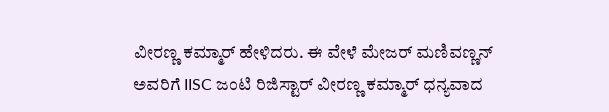ವೀರಣ್ಣ ಕಮ್ಮಾರ್ ಹೇಳಿದರು. ಈ ವೇಳೆ ಮೇಜರ್ ಮಣಿವಣ್ಣನ್ ಅವರಿಗೆ IISC ಜಂಟಿ ರಿಜಿಸ್ಟಾರ್ ವೀರಣ್ಣ ಕಮ್ಮಾರ್ ಧನ್ಯವಾದ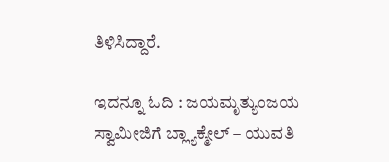ತಿಳಿಸಿದ್ದಾರೆ.

ಇದನ್ನೂ ಓದಿ : ಜಯಮೃತ್ಯುಂಜಯ ಸ್ವಾಮೀಜಿಗೆ ಬ್ಲ್ಯಾಕ್ಮೇಲ್ – ಯುವತಿ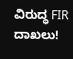ವಿರುದ್ಧ FIR ದಾಖಲು!